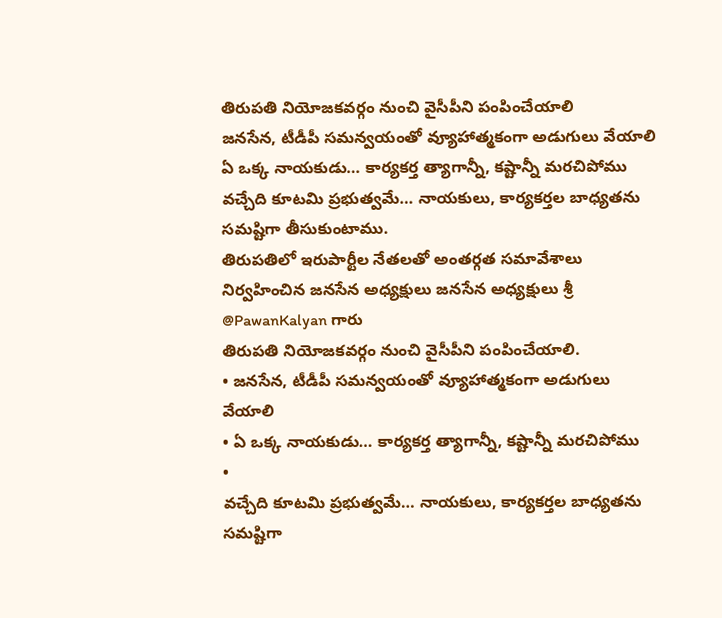తిరుపతి నియోజకవర్గం నుంచి వైసీపీని పంపించేయాలి
జనసేన, టీడీపీ సమన్వయంతో వ్యూహాత్మకంగా అడుగులు వేయాలి
ఏ ఒక్క నాయకుడు… కార్యకర్త త్యాగాన్నీ, కష్టాన్నీ మరచిపోము
వచ్చేది కూటమి ప్రభుత్వమే… నాయకులు, కార్యకర్తల బాధ్యతను సమష్టిగా తీసుకుంటాము.
తిరుపతిలో ఇరుపార్టీల నేతలతో అంతర్గత సమావేశాలు నిర్వహించిన జనసేన అధ్యక్షులు జనసేన అధ్యక్షులు శ్రీ @PawanKalyan గారు
తిరుపతి నియోజకవర్గం నుంచి వైసీపీని పంపించేయాలి.
• జనసేన, టీడీపీ సమన్వయంతో వ్యూహాత్మకంగా అడుగులు వేయాలి
• ఏ ఒక్క నాయకుడు… కార్యకర్త త్యాగాన్నీ, కష్టాన్నీ మరచిపోము
•
వచ్చేది కూటమి ప్రభుత్వమే… నాయకులు, కార్యకర్తల బాధ్యతను సమష్టిగా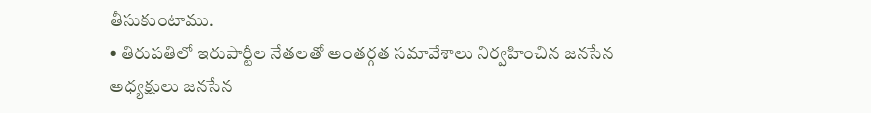తీసుకుంటాము.
• తిరుపతిలో ఇరుపార్టీల నేతలతో అంతర్గత సమావేశాలు నిర్వహించిన జనసేన
అధ్యక్షులు జనసేన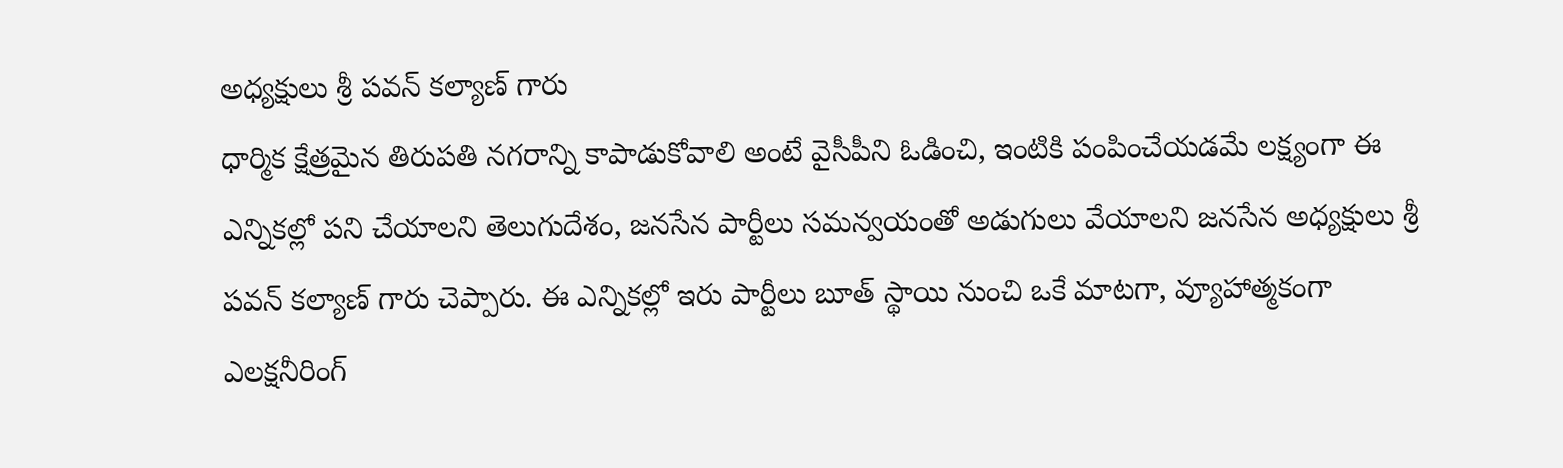అధ్యక్షులు శ్రీ పవన్ కల్యాణ్ గారు
ధార్మిక క్షేత్రమైన తిరుపతి నగరాన్ని కాపాడుకోవాలి అంటే వైసీపీని ఓడించి, ఇంటికి పంపించేయడమే లక్ష్యంగా ఈ ఎన్నికల్లో పని చేయాలని తెలుగుదేశం, జనసేన పార్టీలు సమన్వయంతో అడుగులు వేయాలని జనసేన అధ్యక్షులు శ్రీ పవన్ కల్యాణ్ గారు చెప్పారు. ఈ ఎన్నికల్లో ఇరు పార్టీలు బూత్ స్థాయి నుంచి ఒకే మాటగా, వ్యూహాత్మకంగా ఎలక్షనీరింగ్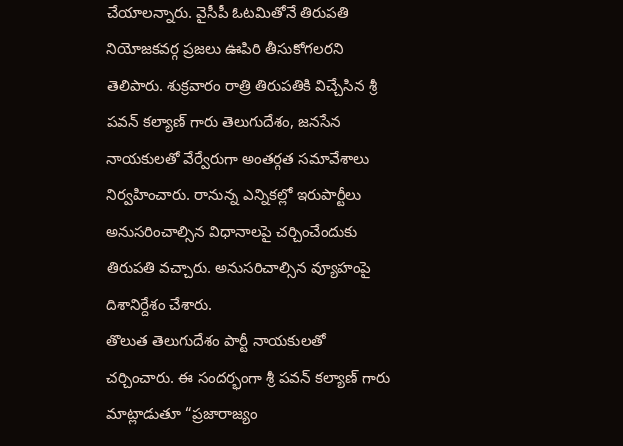చేయాలన్నారు. వైసీపీ ఓటమితోనే తిరుపతి నియోజకవర్గ ప్రజలు ఊపిరి తీసుకోగలరని తెలిపారు. శుక్రవారం రాత్రి తిరుపతికి విచ్చేసిన శ్రీ పవన్ కల్యాణ్ గారు తెలుగుదేశం, జనసేన నాయకులతో వేర్వేరుగా అంతర్గత సమావేశాలు నిర్వహించారు. రానున్న ఎన్నికల్లో ఇరుపార్టీలు అనుసరించాల్సిన విధానాలపై చర్చించేందుకు తిరుపతి వచ్చారు. అనుసరిచాల్సిన వ్యూహంపై దిశానిర్దేశం చేశారు.
తొలుత తెలుగుదేశం పార్టీ నాయకులతో చర్చించారు. ఈ సందర్భంగా శ్రీ పవన్ కల్యాణ్ గారు మాట్లాడుతూ “ప్రజారాజ్యం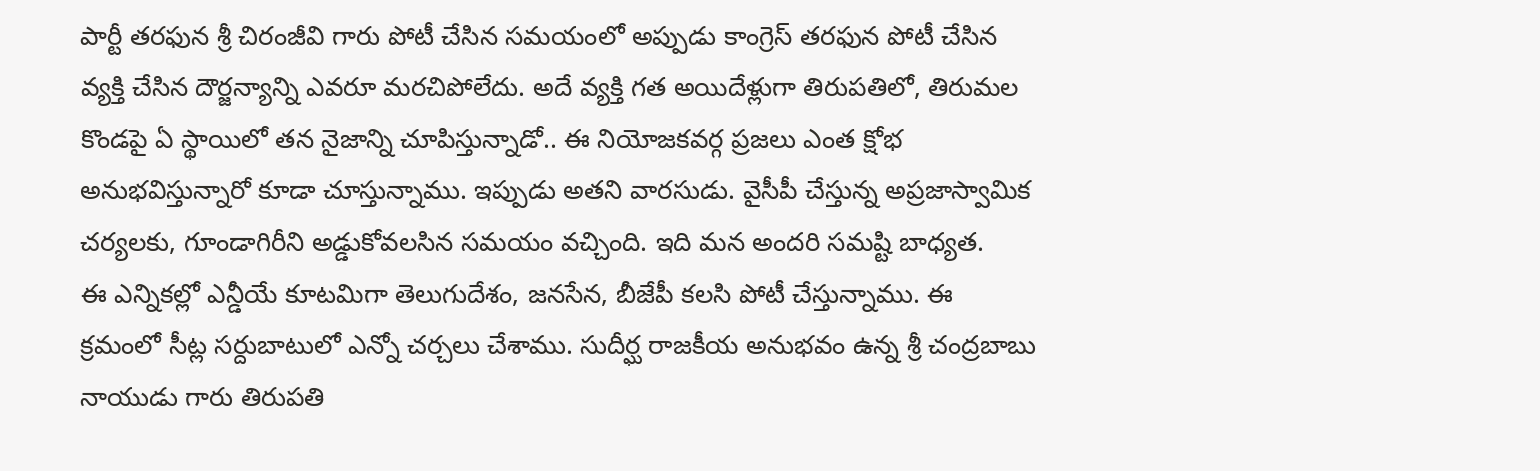పార్టీ తరఫున శ్రీ చిరంజీవి గారు పోటీ చేసిన సమయంలో అప్పుడు కాంగ్రెస్ తరఫున పోటీ చేసిన వ్యక్తి చేసిన దౌర్జన్యాన్ని ఎవరూ మరచిపోలేదు. అదే వ్యక్తి గత అయిదేళ్లుగా తిరుపతిలో, తిరుమల కొండపై ఏ స్థాయిలో తన నైజాన్ని చూపిస్తున్నాడో.. ఈ నియోజకవర్గ ప్రజలు ఎంత క్షోభ అనుభవిస్తున్నారో కూడా చూస్తున్నాము. ఇప్పుడు అతని వారసుడు. వైసీపీ చేస్తున్న అప్రజాస్వామిక చర్యలకు, గూండాగిరీని అడ్డుకోవలసిన సమయం వచ్చింది. ఇది మన అందరి సమష్టి బాధ్యత.
ఈ ఎన్నికల్లో ఎన్డీయే కూటమిగా తెలుగుదేశం, జనసేన, బీజేపీ కలసి పోటీ చేస్తున్నాము. ఈ క్రమంలో సీట్ల సర్దుబాటులో ఎన్నో చర్చలు చేశాము. సుదీర్ఘ రాజకీయ అనుభవం ఉన్న శ్రీ చంద్రబాబు నాయుడు గారు తిరుపతి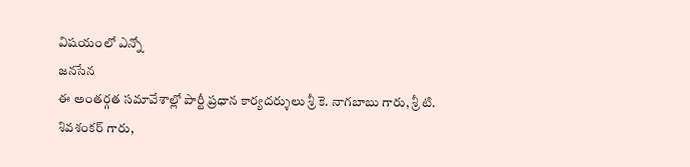విషయంలో ఎన్నో
జనసేన
ఈ అంతర్గత సమావేశాల్లో పార్టీ ప్రధాన కార్యదర్శులు శ్రీ కె. నాగబాబు గారు, శ్రీ టి. శివశంకర్ గారు,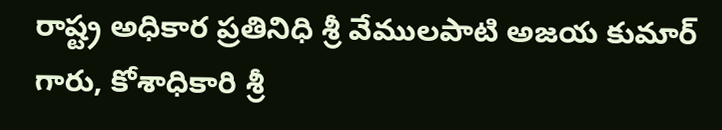రాష్ట్ర అధికార ప్రతినిధి శ్రీ వేములపాటి అజయ కుమార్ గారు, కోశాధికారి శ్రీ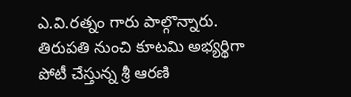ఎ.వి.రత్నం గారు పాల్గొన్నారు. తిరుపతి నుంచి కూటమి అభ్యర్థిగా పోటీ చేస్తున్న శ్రీ ఆరణి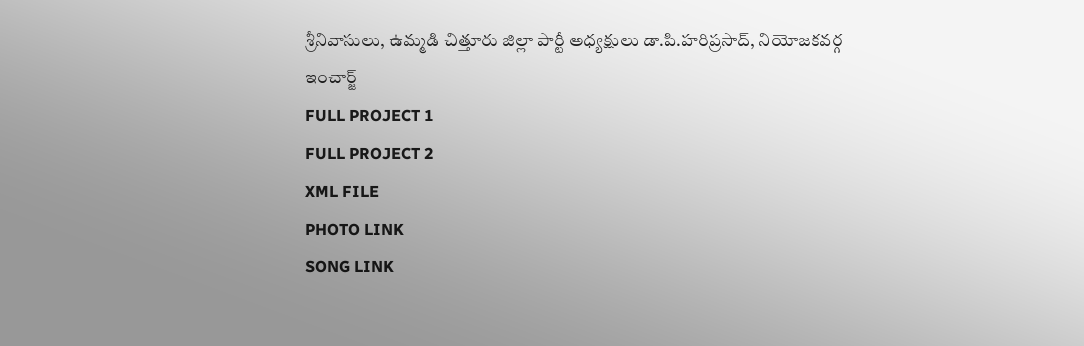శ్రీనివాసులు, ఉమ్మడి చిత్తూరు జిల్లా పార్టీ అధ్యక్షులు డా.పి.హరిప్రసాద్, నియోజకవర్గ ఇంచార్జ్
FULL PROJECT 1
FULL PROJECT 2
XML FILE
PHOTO LINK
SONG LINK